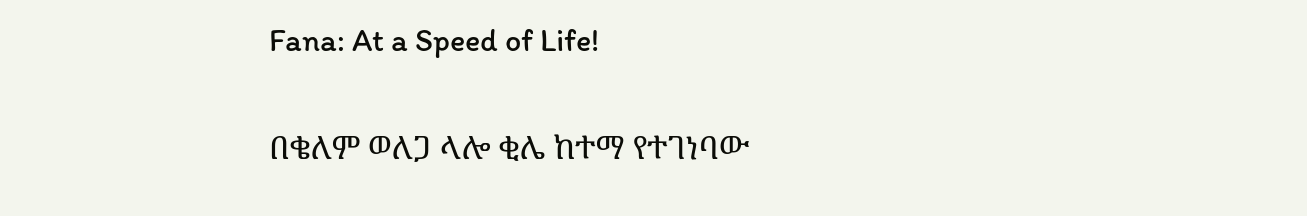Fana: At a Speed of Life!

በቄለም ወለጋ ላሎ ቂሌ ከተማ የተገነባው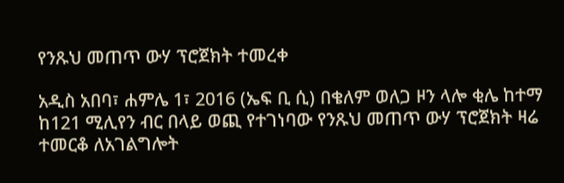የንጹህ መጠጥ ውሃ ፕሮጀክት ተመረቀ

አዲስ አበባ፣ ሐምሌ 1፣ 2016 (ኤፍ ቢ ሲ) በቄለም ወለጋ ዞን ላሎ ቂሌ ከተማ ከ121 ሚሊየን ብር በላይ ወጪ የተገነባው የንጹህ መጠጥ ውሃ ፕሮጀክት ዛሬ ተመርቆ ለአገልግሎት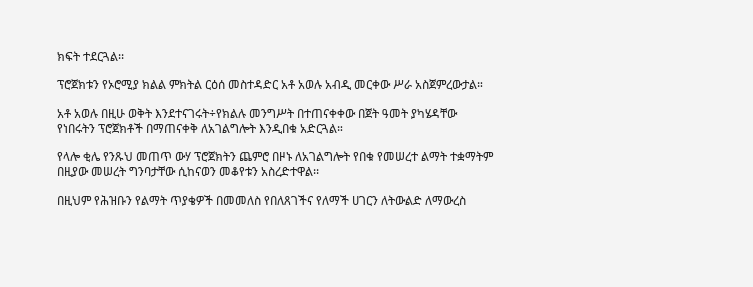ክፍት ተደርጓል፡፡

ፕሮጀክቱን የኦሮሚያ ክልል ምክትል ርዕሰ መስተዳድር አቶ አወሉ አብዲ መርቀው ሥራ አስጀምረውታል።

አቶ አወሉ በዚሁ ወቅት እንደተናገሩት÷የክልሉ መንግሥት በተጠናቀቀው በጀት ዓመት ያካሄዳቸው የነበሩትን ፕሮጀክቶች በማጠናቀቅ ለአገልግሎት እንዲበቁ አድርጓል።

የላሎ ቂሌ የንጹህ መጠጥ ውሃ ፕሮጀክትን ጨምሮ በዞኑ ለአገልግሎት የበቁ የመሠረተ ልማት ተቋማትም በዚያው መሠረት ግንባታቸው ሲከናወን መቆየቱን አስረድተዋል፡፡

በዚህም የሕዝቡን የልማት ጥያቄዎች በመመለስ የበለጸገችና የለማች ሀገርን ለትውልድ ለማውረስ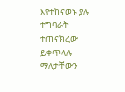እየተከናወኑ ያሉ ተግባራት ተጠናክረው ይቀጥላሉ ማለታቸውን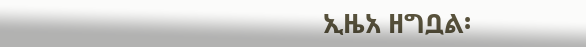ኢዜአ ዘግቧል፡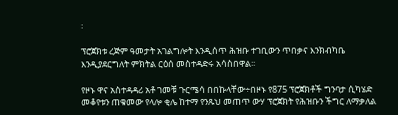፡

ፕሮጀክቱ ረጅም ዓመታት አገልግሎት እንዲሰጥ ሕዝቡ ተገቢውን ጥበቃና እንክብካቤ እንዲያደርግለት ምክትል ርዕሰ መስተዳድሩ አሳስበዋል፡፡

የዞኑ ዋና አስተዳዳሪ አቶ ገመቹ ጉርሜሳ በበኩላቸው÷በዞኑ የ875 ፕሮጀክቶች ግንባታ ሲካሄድ መቆየቱን ጠቁመው የላሎ ቂሌ ከተማ የንጹህ መጠጥ ውሃ ፕሮጀክት የሕዝቡን ችግር ለማቃለል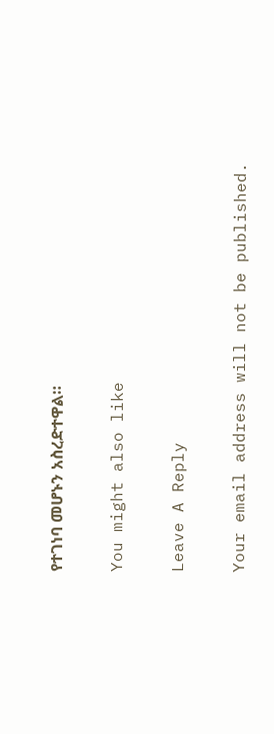የተገነባ መሆኑን አስረድተዋል።

You might also like

Leave A Reply

Your email address will not be published.